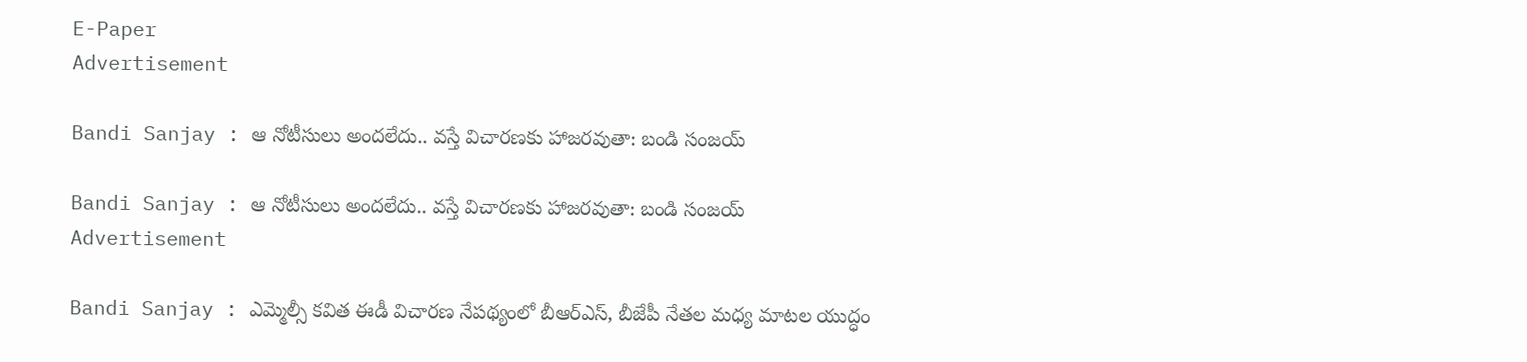E-Paper
Advertisement

Bandi Sanjay : ఆ నోటీసులు అందలేదు.. వస్తే విచారణకు హాజరవుతా: బండి సంజయ్

Bandi Sanjay : ఆ నోటీసులు అందలేదు.. వస్తే విచారణకు హాజరవుతా: బండి సంజయ్
Advertisement

Bandi Sanjay : ఎమ్మెల్సీ కవిత ఈడీ విచారణ నేపథ్యంలో బీఆర్ఎస్, బీజేపీ నేతల మధ్య మాటల యుద్ధం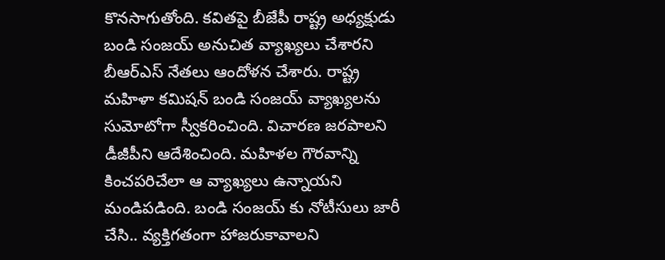కొనసాగుతోంది. కవితపై బీజేపీ రాష్ట్ర అధ్యక్షుడు బండి సంజయ్‌ అనుచిత వ్యాఖ్యలు చేశారని బీఆర్ఎస్ నేతలు ఆందోళన చేశారు. రాష్ట్ర మహిళా కమిషన్‌ బండి సంజయ్‌ వ్యాఖ్యలను సుమోటోగా స్వీకరించింది. విచారణ జరపాలని డీజీపీని ఆదేశించింది. మహిళల గౌరవాన్ని కించపరిచేలా ఆ వ్యాఖ్యలు ఉన్నాయని మండిపడింది. బండి సంజయ్ కు నోటీసులు జారీ చేసి.. వ్యక్తిగతంగా హాజరుకావాలని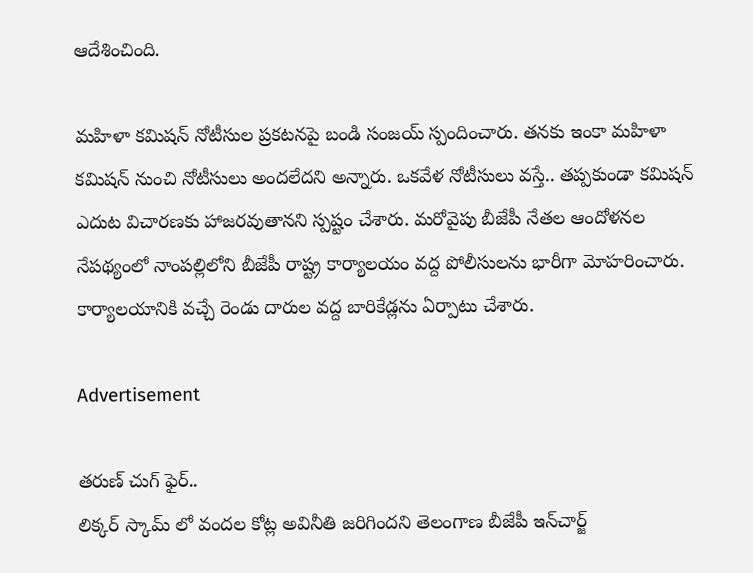ఆదేశించింది.

మహిళా కమిషన్ నోటీసుల ప్రకటనపై బండి సంజయ్ స్పందించారు. తనకు ఇంకా మహిళా కమిషన్‌ నుంచి నోటీసులు అందలేదని అన్నారు. ఒకవేళ నోటీసులు వస్తే.. తప్పకుండా కమిషన్‌ ఎదుట విచారణకు హాజరవుతానని స్పష్టం చేశారు. మరోవైపు బీజేపీ నేతల ఆందోళనల నేపథ్యంలో నాంపల్లిలోని బీజేపీ రాష్ట్ర కార్యాలయం వద్ద పోలీసులను భారీగా మోహరించారు. కార్యాలయానికి వచ్చే రెండు దారుల వద్ద బారికేడ్లను ఏర్పాటు చేశారు.

Advertisement

తరుణ్ చుగ్ ఫైర్..
లిక్కర్‌ స్కామ్ లో వందల కోట్ల అవినీతి జరిగిందని తెలంగాణ బీజేపీ ఇన్‌చార్జ్‌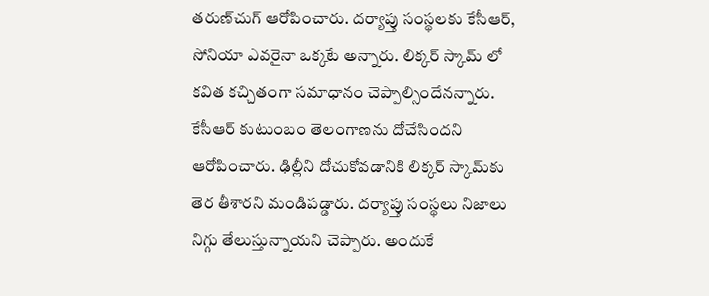తరుణ్‌చుగ్ ఆరోపించారు. దర్యాప్తు సంస్థలకు కేసీఆర్‌, సోనియా ఎవరైనా ఒక్కటే అన్నారు. లిక్కర్‌ స్కామ్ లో కవిత కచ్చితంగా సమాధానం చెప్పాల్సిందేనన్నారు. కేసీఆర్‌ కుటుంబం తెలంగాణను దోచేసిందని ఆరోపించారు. ఢిల్లీని దోచుకోవడానికి లిక్కర్‌ స్కామ్‌కు తెర తీశారని మండిపడ్డారు. దర్యాప్తు సంస్థలు నిజాలు నిగ్గు తేలుస్తున్నాయని చెప్పారు. అందుకే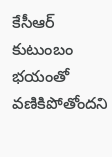కేసీఆర్‌ కుటుంబం భయంతో వణికిపోతోందని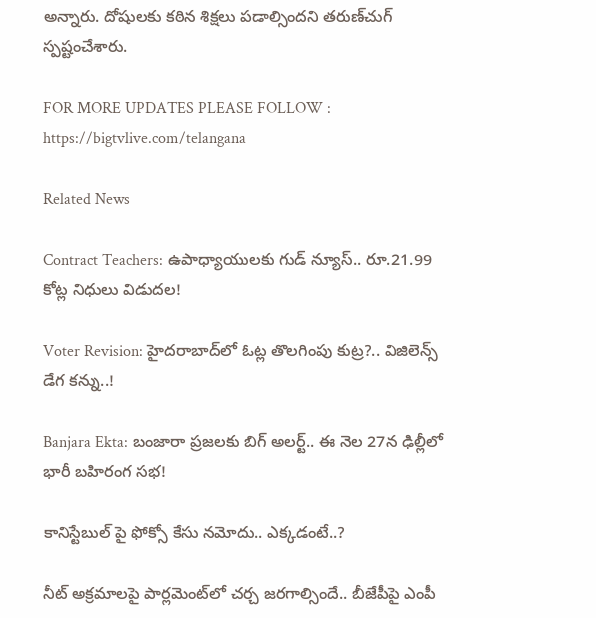అన్నారు. దోషులకు కఠిన శిక్షలు పడాల్సిందని తరుణ్‌చుగ్‌ స్పష్టంచేశారు.

FOR MORE UPDATES PLEASE FOLLOW : https://bigtvlive.com/telangana

Related News

Contract Teachers: ఉపాధ్యాయులకు గుడ్ న్యూస్.. రూ.21.99 కోట్ల నిధులు విడుదల!

Voter Revision: హైదరాబాద్‌లో ఓట్ల తొలగింపు కుట్ర?.. విజిలెన్స్ డేగ కన్ను..!

Banjara Ekta: బంజారా ప్రజలకు బిగ్ అలర్ట్.. ఈ నెల 27న ఢిల్లీలో భారీ బహిరంగ సభ!

కానిస్టేబుల్ పై ఫోక్సో కేసు నమోదు.. ఎక్కడంటే..?

నీట్ అక్రమాలపై పార్లమెంట్‌లో చర్చ జరగాల్సిందే.. బీజేపీపై ఎంపీ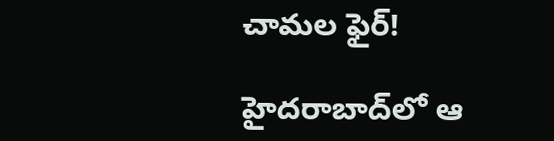చామల ఫైర్!

హైదరాబాద్‌లో ఆ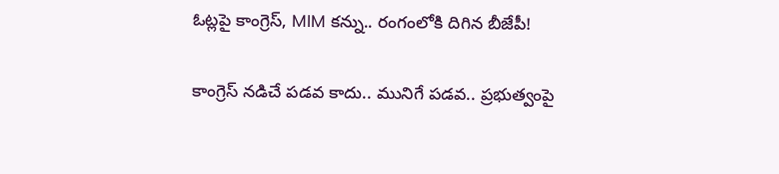ఓట్లపై కాంగ్రెస్, MIM కన్ను.. రంగంలోకి దిగిన బీజేపీ!

కాంగ్రెస్ నడిచే పడవ కాదు.. మునిగే పడవ.. ప్రభుత్వంపై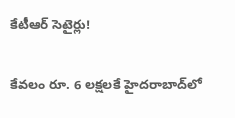కేటీఆర్ సెటైర్లు!

కేవలం రూ. 6 లక్షలకే హైదరాబాద్‌లో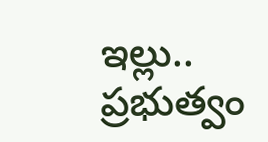ఇల్లు.. ప్రభుత్వం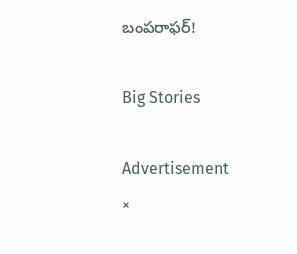బంపరాఫర్!

Big Stories

Advertisement
×